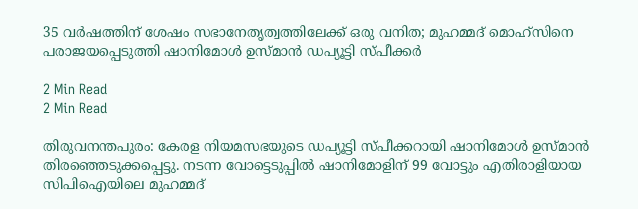35 വർഷത്തിന് ശേഷം സഭാനേതൃത്വത്തിലേക്ക് ഒരു വനിത; മുഹമ്മദ് മൊഹ്സിനെ പരാജയപ്പെടുത്തി ഷാനിമോൾ ഉസ്മാൻ ഡപ്യൂട്ടി സ്പീക്കർ

2 Min Read
2 Min Read

തിരുവനന്തപുരം: കേരള നിയമസഭയുടെ ഡപ്യൂട്ടി സ്പീക്കറായി ഷാനിമോൾ ഉസ്മാൻ തിരഞ്ഞെടുക്കപ്പെട്ടു. നടന്ന വോട്ടെടുപ്പിൽ ഷാനിമോളിന് 99 വോട്ടും എതിരാളിയായ സിപിഐയിലെ മുഹമ്മദ്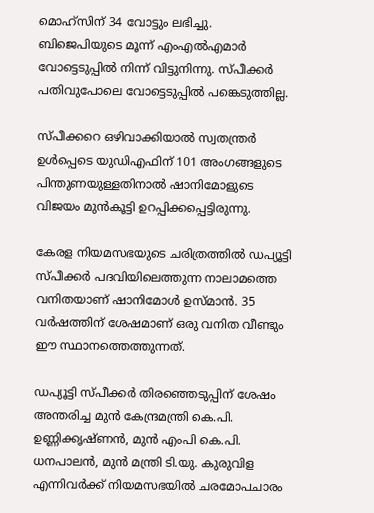മൊഹ്സിന് 34 വോട്ടും ലഭിച്ചു. ബിജെപിയുടെ മൂന്ന് എംഎൽഎമാർ വോട്ടെടുപ്പിൽ നിന്ന് വിട്ടുനിന്നു. സ്പീക്കർ പതിവുപോലെ വോട്ടെടുപ്പിൽ പങ്കെടുത്തില്ല.

സ്പീക്കറെ ഒഴിവാക്കിയാൽ സ്വതന്ത്രർ ഉൾപ്പെടെ യുഡിഎഫിന് 101 അംഗങ്ങളുടെ പിന്തുണയുള്ളതിനാൽ ഷാനിമോളുടെ വിജയം മുൻകൂട്ടി ഉറപ്പിക്കപ്പെട്ടിരുന്നു.

കേരള നിയമസഭയുടെ ചരിത്രത്തിൽ ഡപ്യൂട്ടി സ്പീക്കർ പദവിയിലെത്തുന്ന നാലാമത്തെ വനിതയാണ് ഷാനിമോൾ ഉസ്മാൻ. 35 വർഷത്തിന് ശേഷമാണ് ഒരു വനിത വീണ്ടും ഈ സ്ഥാനത്തെത്തുന്നത്.

ഡപ്യൂട്ടി സ്പീക്കർ തിരഞ്ഞെടുപ്പിന് ശേഷം അന്തരിച്ച മുൻ കേന്ദ്രമന്ത്രി കെ.പി. ഉണ്ണിക്കൃഷ്ണൻ, മുൻ എംപി കെ.പി. ധനപാലൻ, മുൻ മന്ത്രി ടി.യു. കുരുവിള എന്നിവർക്ക് നിയമസഭയിൽ ചരമോപചാരം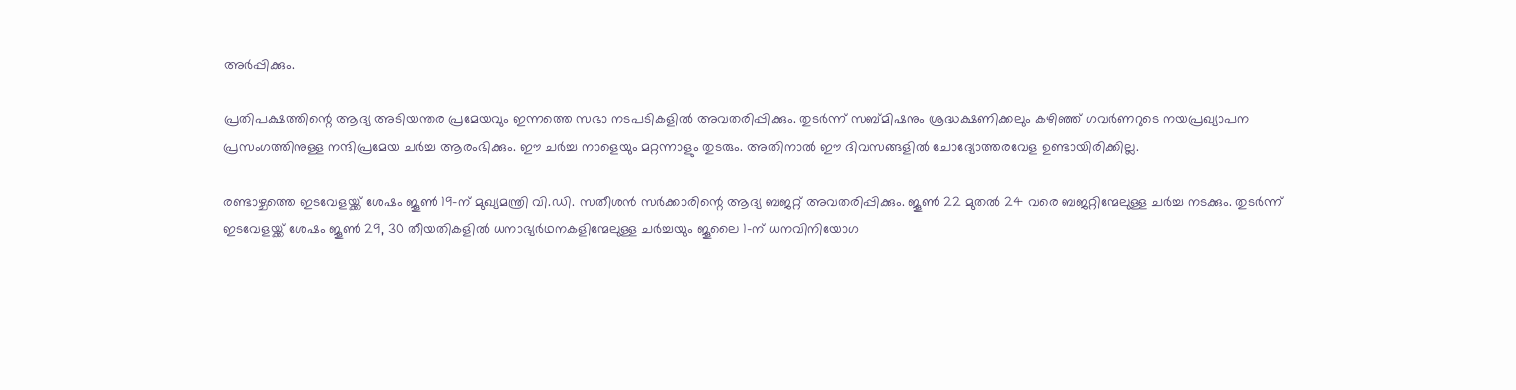അർപ്പിക്കും.

പ്രതിപക്ഷത്തിന്റെ ആദ്യ അടിയന്തര പ്രമേയവും ഇന്നത്തെ സഭാ നടപടികളിൽ അവതരിപ്പിക്കും. തുടർന്ന് സബ്മിഷനും ശ്രദ്ധക്ഷണിക്കലും കഴിഞ്ഞ് ഗവർണറുടെ നയപ്രഖ്യാപന പ്രസംഗത്തിനുള്ള നന്ദിപ്രമേയ ചർച്ച ആരംഭിക്കും. ഈ ചർച്ച നാളെയും മറ്റന്നാളും തുടരും. അതിനാൽ ഈ ദിവസങ്ങളിൽ ചോദ്യോത്തരവേള ഉണ്ടായിരിക്കില്ല.

രണ്ടാഴ്ചത്തെ ഇടവേളയ്ക്ക് ശേഷം ജൂൺ 19-ന് മുഖ്യമന്ത്രി വി.ഡി. സതീശൻ സർക്കാരിന്റെ ആദ്യ ബജറ്റ് അവതരിപ്പിക്കും. ജൂൺ 22 മുതൽ 24 വരെ ബജറ്റിന്മേലുള്ള ചർച്ച നടക്കും. തുടർന്ന് ഇടവേളയ്ക്ക് ശേഷം ജൂൺ 29, 30 തീയതികളിൽ ധനാഭ്യർഥനകളിന്മേലുള്ള ചർച്ചയും ജൂലൈ 1-ന് ധനവിനിയോഗ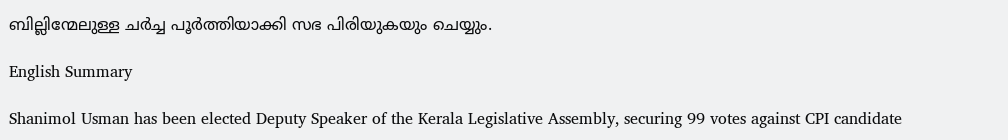ബില്ലിന്മേലുള്ള ചർച്ച പൂർത്തിയാക്കി സഭ പിരിയുകയും ചെയ്യും.

English Summary

Shanimol Usman has been elected Deputy Speaker of the Kerala Legislative Assembly, securing 99 votes against CPI candidate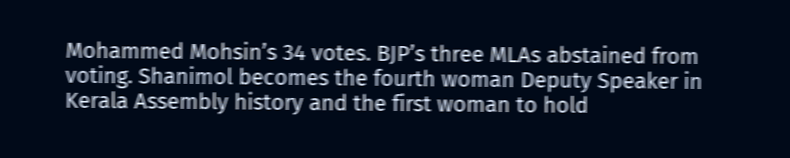Mohammed Mohsin’s 34 votes. BJP’s three MLAs abstained from voting. Shanimol becomes the fourth woman Deputy Speaker in Kerala Assembly history and the first woman to hold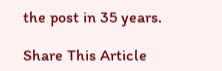the post in 35 years.

Share This Article